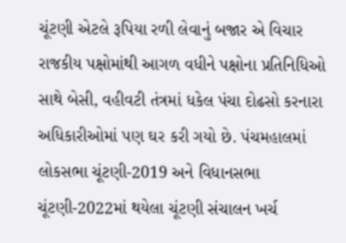ચૂંટણી એટલે રૂપિયા રળી લેવાનું બજાર એ વિચાર રાજકીય પક્ષોમાંથી આગળ વધીને પક્ષોના પ્રતિનિધિઓ સાથે બેસી, વહીવટી તંત્રમાં ધકેલ પંચા દોઢસો કરનારા અધિકારીઓમાં પણ ઘર કરી ગયો છે. પંચમહાલમાં લોકસભા ચૂંટણી-2019 અને વિધાનસભા ચૂંટણી-2022માં થયેલા ચૂંટણી સંચાલન ખર્ચ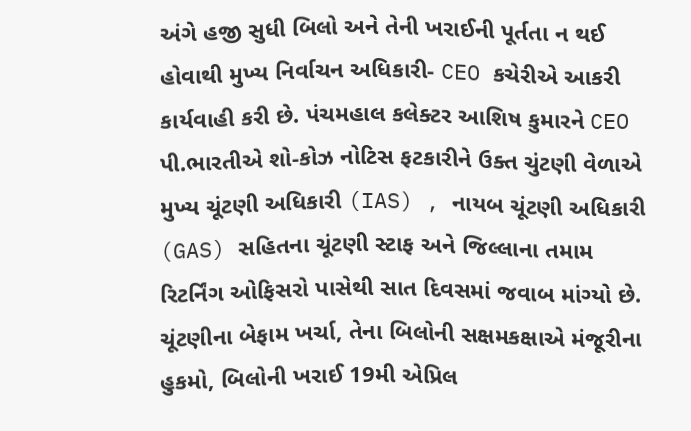અંગે હજી સુધી બિલો અને તેની ખરાઈની પૂર્તતા ન થઈ હોવાથી મુખ્ય નિર્વાચન અધિકારી- CEO કચેરીએ આકરી કાર્યવાહી કરી છે. પંચમહાલ કલેક્ટર આશિષ કુમારને CEO પી.ભારતીએ શો-કોઝ નોટિસ ફટકારીને ઉક્ત ચુંટણી વેળાએ મુખ્ય ચૂંટણી અધિકારી (IAS) , નાયબ ચૂંટણી અધિકારી (GAS) સહિતના ચૂંટણી સ્ટાફ અને જિલ્લાના તમામ રિટર્નિંગ ઓફિસરો પાસેથી સાત દિવસમાં જવાબ માંગ્યો છે. ચૂંટણીના બેફામ ખર્ચા, તેના બિલોની સક્ષમકક્ષાએ મંજૂરીના હુકમો, બિલોની ખરાઈ 19મી એપ્રિલ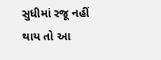સુધીમાં રજૂ નહીં થાય તો આ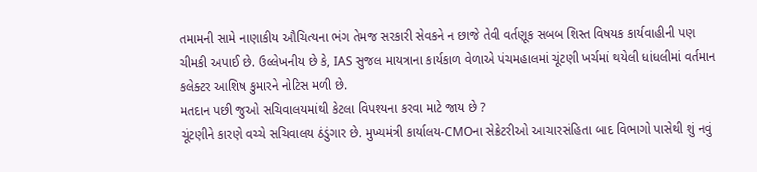તમામની સામે નાણાકીય ઔચિત્યના ભંગ તેમજ સરકારી સેવકને ન છાજે તેવી વર્તણૂક સબબ શિસ્ત વિષયક કાર્યવાહીની પણ ચીમકી અપાઈ છે. ઉલ્લેખનીય છે કે, IAS સુજલ માયત્રાના કાર્યકાળ વેળાએ પંચમહાલમાં ચૂંટણી ખર્ચમાં થયેલી ધાંધલીમાં વર્તમાન કલેક્ટર આશિષ કુમારને નોટિસ મળી છે.
મતદાન પછી જુઓ સચિવાલયમાંથી કેટલા વિપશ્યના કરવા માટે જાય છે ?
ચૂંટણીને કારણે વચ્ચે સચિવાલય ઠંડુંગાર છે. મુખ્યમંત્રી કાર્યાલય-CMOના સેક્રેટરીઓ આચારસંહિતા બાદ વિભાગો પાસેથી શું નવું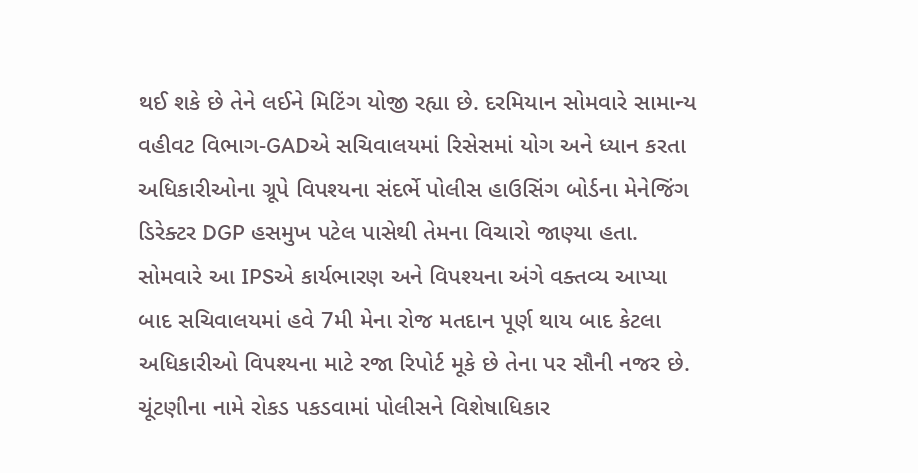થઈ શકે છે તેને લઈને મિટિંગ યોજી રહ્યા છે. દરમિયાન સોમવારે સામાન્ય વહીવટ વિભાગ-GADએ સચિવાલયમાં રિસેસમાં યોગ અને ધ્યાન કરતા અધિકારીઓના ગ્રૂપે વિપશ્યના સંદર્ભે પોલીસ હાઉસિંગ બોર્ડના મેનેજિંગ ડિરેક્ટર DGP હસમુખ પટેલ પાસેથી તેમના વિચારો જાણ્યા હતા. સોમવારે આ IPSએ કાર્યભારણ અને વિપશ્યના અંગે વક્તવ્ય આપ્યા બાદ સચિવાલયમાં હવે 7મી મેના રોજ મતદાન પૂર્ણ થાય બાદ કેટલા અધિકારીઓ વિપશ્યના માટે રજા રિપોર્ટ મૂકે છે તેના પર સૌની નજર છે.
ચૂંટણીના નામે રોકડ પકડવામાં પોલીસને વિશેષાધિકાર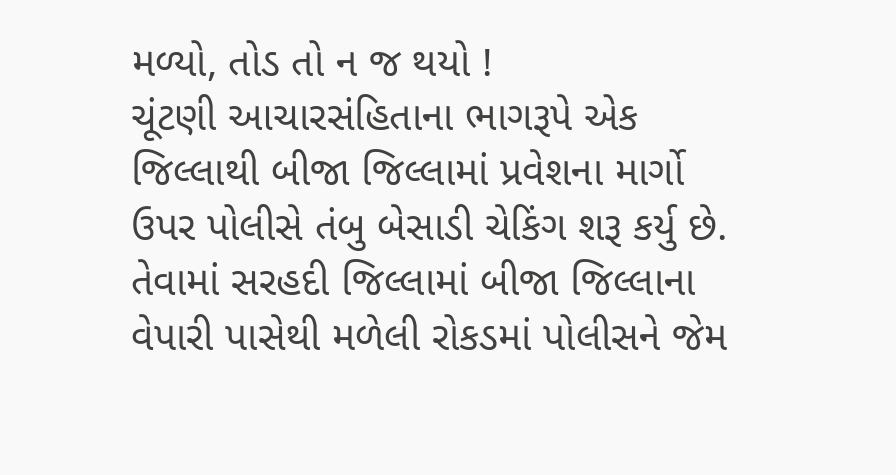મળ્યો, તોડ તો ન જ થયો !
ચૂંટણી આચારસંહિતાના ભાગરૂપે એક જિલ્લાથી બીજા જિલ્લામાં પ્રવેશના માર્ગો ઉપર પોલીસે તંબુ બેસાડી ચેકિંગ શરૂ કર્યુ છે. તેવામાં સરહદી જિલ્લામાં બીજા જિલ્લાના વેપારી પાસેથી મળેલી રોકડમાં પોલીસને જેમ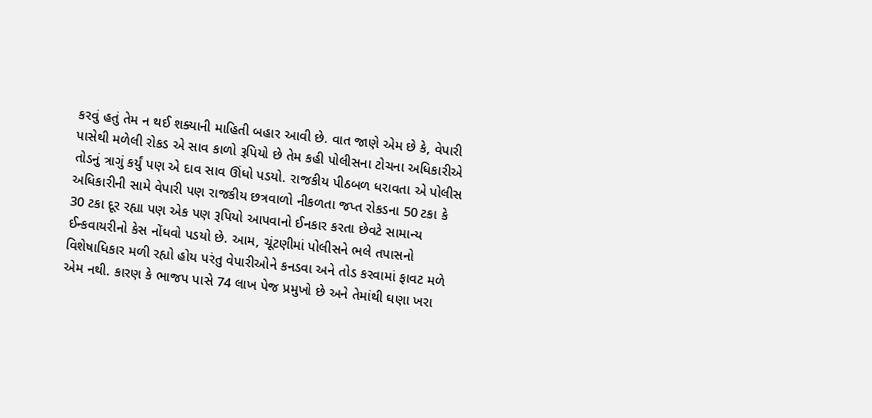કરવું હતું તેમ ન થઈ શક્યાની માહિતી બહાર આવી છે. વાત જાણે એમ છે કે, વેપારી પાસેથી મળેલી રોકડ એ સાવ કાળો રૂપિયો છે તેમ કહી પોલીસના ટોચના અધિકારીએ તોડનું ત્રાગું કર્યું પણ એ દાવ સાવ ઊંધો પડયો. રાજકીય પીઠબળ ધરાવતા એ પોલીસ અધિકારીની સામે વેપારી પણ રાજકીય છત્રવાળો નીકળતા જપ્ત રોકડના 50 ટકા કે 30 ટકા દૂર રહ્યા પણ એક પણ રૂપિયો આપવાનો ઈનકાર કરતા છેવટે સામાન્ય ઈન્કવાયરીનો કેસ નોંધવો પડયો છે. આમ, ચૂંટણીમાં પોલીસને ભલે તપાસનો વિશેષાધિકાર મળી રહ્યો હોય પરંતુ વેપારીઓને કનડવા અને તોડ કરવામાં ફાવટ મળે એમ નથી. કારણ કે ભાજપ પાસે 74 લાખ પેજ પ્રમુખો છે અને તેમાંથી ઘણા ખરા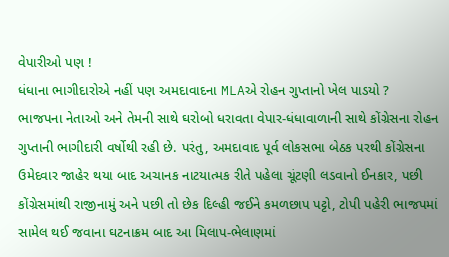વેપારીઓ પણ !
ધંધાના ભાગીદારોએ નહીં પણ અમદાવાદના MLAએ રોહન ગુપ્તાનો ખેલ પાડયો ?
ભાજપના નેતાઓ અને તેમની સાથે ઘરોબો ધરાવતા વેપાર-ધંધાવાળાની સાથે કોંગ્રેસના રોહન ગુપ્તાની ભાગીદારી વર્ષોથી રહી છે. પરંતુ, અમદાવાદ પૂર્વ લોકસભા બેઠક પરથી કોંગ્રેસના ઉમેદવાર જાહેર થયા બાદ અચાનક નાટયાત્મક રીતે પહેલા ચૂંટણી લડવાનો ઈનકાર, પછી કોંગ્રેસમાંથી રાજીનામું અને પછી તો છેક દિલ્હી જઈને કમળછાપ પટ્ટો, ટોપી પહેરી ભાજપમાં સામેલ થઈ જવાના ઘટનાક્રમ બાદ આ મિલાપ-ભેલાણમાં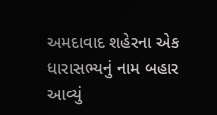અમદાવાદ શહેરના એક ધારાસભ્યનું નામ બહાર આવ્યું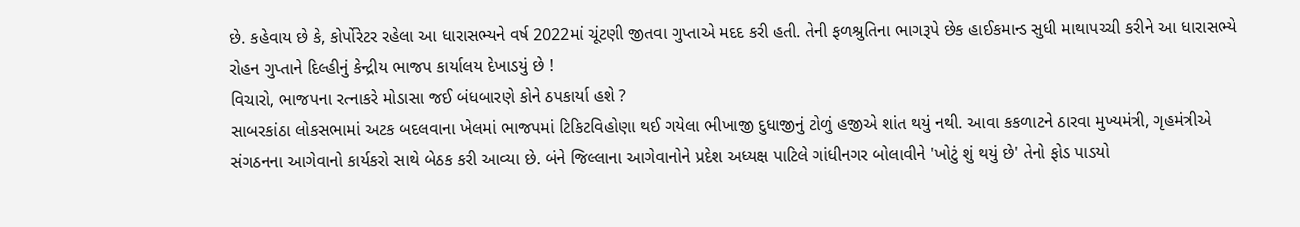છે. કહેવાય છે કે, કોર્પોરેટર રહેલા આ ધારાસભ્યને વર્ષ 2022માં ચૂંટણી જીતવા ગુપ્તાએ મદદ કરી હતી. તેની ફળશ્રુતિના ભાગરૂપે છેક હાઈકમાન્ડ સુધી માથાપચ્ચી કરીને આ ધારાસભ્યે રોહન ગુપ્તાને દિલ્હીનું કેન્દ્રીય ભાજપ કાર્યાલય દેખાડયું છે !
વિચારો, ભાજપના રત્નાકરે મોડાસા જઈ બંધબારણે કોને ઠપકાર્યા હશે ?
સાબરકાંઠા લોકસભામાં અટક બદલવાના ખેલમાં ભાજપમાં ટિકિટવિહોણા થઈ ગયેલા ભીખાજી દુધાજીનું ટોળું હજીએ શાંત થયું નથી. આવા કકળાટને ઠારવા મુખ્યમંત્રી, ગૃહમંત્રીએ સંગઠનના આગેવાનો કાર્યકરો સાથે બેઠક કરી આવ્યા છે. બંને જિલ્લાના આગેવાનોને પ્રદેશ અધ્યક્ષ પાટિલે ગાંધીનગર બોલાવીને 'ખોટું શું થયું છે' તેનો ફોડ પાડયો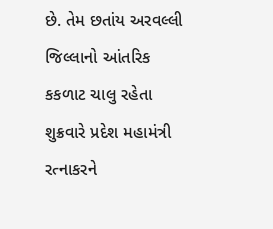છે. તેમ છતાંય અરવલ્લી જિલ્લાનો આંતરિક કકળાટ ચાલુ રહેતા શુક્રવારે પ્રદેશ મહામંત્રી રત્નાકરને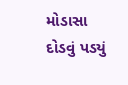મોડાસા દોડવું પડયું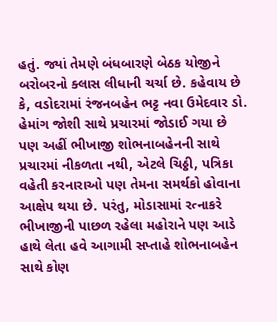હતું. જ્યાં તેમણે બંધબારણે બેઠક યોજીને બરોબરનો ક્લાસ લીધાની ચર્ચા છે. કહેવાય છે કે, વડોદરામાં રંજનબહેન ભટ્ટ નવા ઉમેદવાર ડો. હેમાંગ જોશી સાથે પ્રચારમાં જોડાઈ ગયા છે પણ અહીં ભીખાજી શોભનાબહેનની સાથે પ્રચારમાં નીકળતા નથી, એટલે ચિઠ્ઠી, પત્રિકા વહેતી કરનારાઓ પણ તેમના સમર્થકો હોવાના આક્ષેપ થયા છે. પરંતુ, મોડાસામાં રત્નાકરે ભીખાજીની પાછળ રહેલા મહોરાને પણ આડે હાથે લેતા હવે આગામી સપ્તાહે શોભનાબહેન સાથે કોણ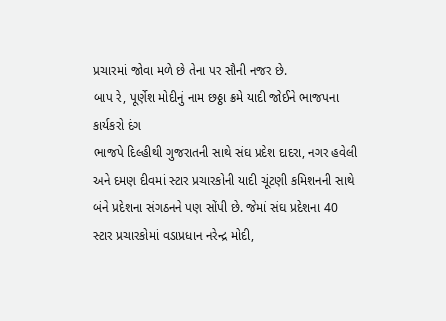પ્રચારમાં જોવા મળે છે તેના પર સૌની નજર છે.
બાપ રે, પૂર્ણેશ મોદીનું નામ છઠ્ઠા ક્રમે યાદી જોઈને ભાજપના કાર્યકરો દંગ
ભાજપે દિલ્હીથી ગુજરાતની સાથે સંઘ પ્રદેશ દાદરા, નગર હવેલી અને દમણ દીવમાં સ્ટાર પ્રચારકોની યાદી ચૂંટણી કમિશનની સાથે બંને પ્રદેશના સંગઠનને પણ સોંપી છે. જેમાં સંઘ પ્રદેશના 40 સ્ટાર પ્રચારકોમાં વડાપ્રધાન નરેન્દ્ર મોદી,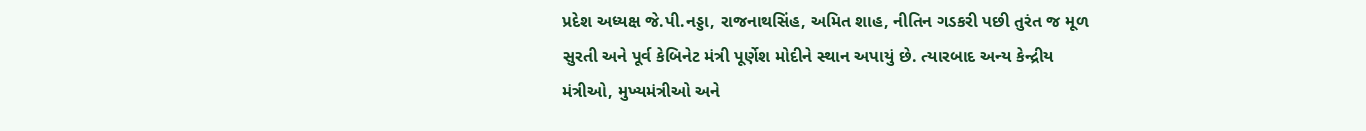પ્રદેશ અધ્યક્ષ જે.પી.નડ્ડા, રાજનાથસિંહ, અમિત શાહ, નીતિન ગડકરી પછી તુરંત જ મૂળ સુરતી અને પૂર્વ કેબિનેટ મંત્રી પૂર્ણેશ મોદીને સ્થાન અપાયું છે. ત્યારબાદ અન્ય કેન્દ્રીય મંત્રીઓ, મુખ્યમંત્રીઓ અને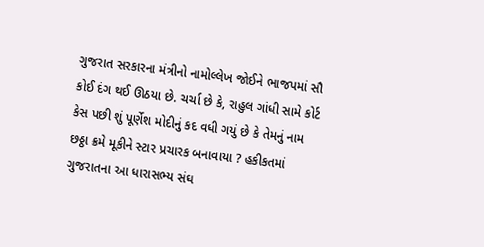ગુજરાત સરકારના મંત્રીનો નામોલ્લેખ જોઈને ભાજપમાં સૌ કોઈ દંગ થઈ ઊઠયા છે. ચર્ચા છે કે, રાહુલ ગાંધી સામે કોર્ટ કેસ પછી શું પૂર્ણેશ મોદીનું કદ વધી ગયું છે કે તેમનું નામ છઠ્ઠા ક્રમે મૂકીને સ્ટાર પ્રચારક બનાવાયા ? હકીકતમાં ગુજરાતના આ ધારાસભ્ય સંઘ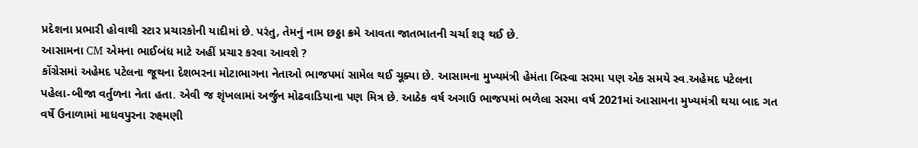પ્રદેશના પ્રભારી હોવાથી સ્ટાર પ્રચારકોની યાદીમાં છે. પરંતુ, તેમનું નામ છઠ્ઠા ક્રમે આવતા જાતભાતની ચર્ચા શરૂ થઈ છે.
આસામના CM એમના ભાઈબંધ માટે અહીં પ્રચાર કરવા આવશે ?
કોંગ્રેસમાં અહેમદ પટેલના જૂથના દેશભરના મોટાભાગના નેતાઓ ભાજપમાં સામેલ થઈ ચૂક્યા છે. આસામના મુખ્યમંત્રી હેમંતા બિસ્વા સરમા પણ એક સમયે સ્વ.અહેમદ પટેલના પહેલા-બીજા વર્તુળના નેતા હતા. એવી જ શૃંખલામાં અર્જુન મોઢવાડિયાના પણ મિત્ર છે. આઠેક વર્ષ અગાઉ ભાજપમાં ભળેલા સરમા વર્ષ 2021માં આસામના મુખ્યમંત્રી થયા બાદ ગત વર્ષે ઉનાળામાં માધવપુરના રુક્ષ્મણી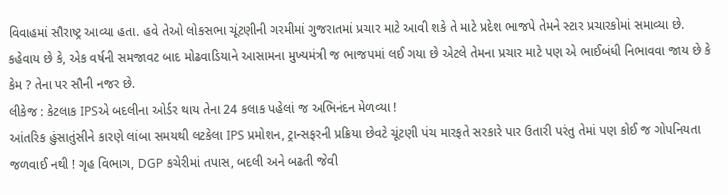વિવાહમાં સૌરાષ્ટ્ર આવ્યા હતા. હવે તેઓ લોકસભા ચૂંટણીની ગરમીમાં ગુજરાતમાં પ્રચાર માટે આવી શકે તે માટે પ્રદેશ ભાજપે તેમને સ્ટાર પ્રચારકોમાં સમાવ્યા છે. કહેવાય છે કે, એક વર્ષની સમજાવટ બાદ મોઢવાડિયાને આસામના મુખ્યમંત્રી જ ભાજપમાં લઈ ગયા છે એટલે તેમના પ્રચાર માટે પણ એ ભાઈબંધી નિભાવવા જાય છે કે કેમ ? તેના પર સૌની નજર છે.
લીકેજ : કેટલાક IPSએ બદલીના ઓર્ડર થાય તેના 24 કલાક પહેલાં જ અભિનંદન મેળવ્યા !
આંતરિક હુંસાતુંસીને કારણે લાંબા સમયથી લટકેલા IPS પ્રમોશન, ટ્રાન્સફરની પ્રક્રિયા છેવટે ચૂંટણી પંચ મારફતે સરકારે પાર ઉતારી પરંતુ તેમાં પણ કોઈ જ ગોપનિયતા જળવાઈ નથી ! ગૃહ વિભાગ, DGP કચેરીમાં તપાસ, બદલી અને બઢતી જેવી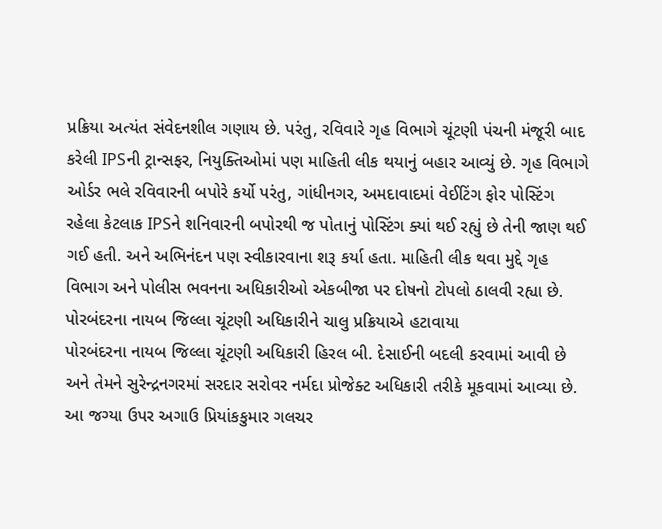પ્રક્રિયા અત્યંત સંવેદનશીલ ગણાય છે. પરંતુ, રવિવારે ગૃહ વિભાગે ચૂંટણી પંચની મંજૂરી બાદ કરેલી IPSની ટ્રાન્સફર, નિયુક્તિઓમાં પણ માહિતી લીક થયાનું બહાર આવ્યું છે. ગૃહ વિભાગે ઓર્ડર ભલે રવિવારની બપોરે કર્યો પરંતુ, ગાંધીનગર, અમદાવાદમાં વેઈટિંગ ફોર પોસ્ટિંગ રહેલા કેટલાક IPSને શનિવારની બપોરથી જ પોતાનું પોસ્ટિંગ ક્યાં થઈ રહ્યું છે તેની જાણ થઈ ગઈ હતી. અને અભિનંદન પણ સ્વીકારવાના શરૂ કર્યા હતા. માહિતી લીક થવા મુદ્દે ગૃહ વિભાગ અને પોલીસ ભવનના અધિકારીઓ એકબીજા પર દોષનો ટોપલો ઠાલવી રહ્યા છે.
પોરબંદરના નાયબ જિલ્લા ચૂંટણી અધિકારીને ચાલુ પ્રક્રિયાએ હટાવાયા
પોરબંદરના નાયબ જિલ્લા ચૂંટણી અધિકારી હિરલ બી. દેસાઈની બદલી કરવામાં આવી છે અને તેમને સુરેન્દ્રનગરમાં સરદાર સરોવર નર્મદા પ્રોજેક્ટ અધિકારી તરીકે મૂકવામાં આવ્યા છે. આ જગ્યા ઉપર અગાઉ પ્રિયાંકકુમાર ગલચર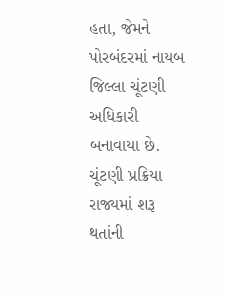હતા, જેમને પોરબંદરમાં નાયબ જિલ્લા ચૂંટણી અધિકારી બનાવાયા છે. ચૂંટણી પ્રક્રિયા રાજ્યમાં શરૂ થતાંની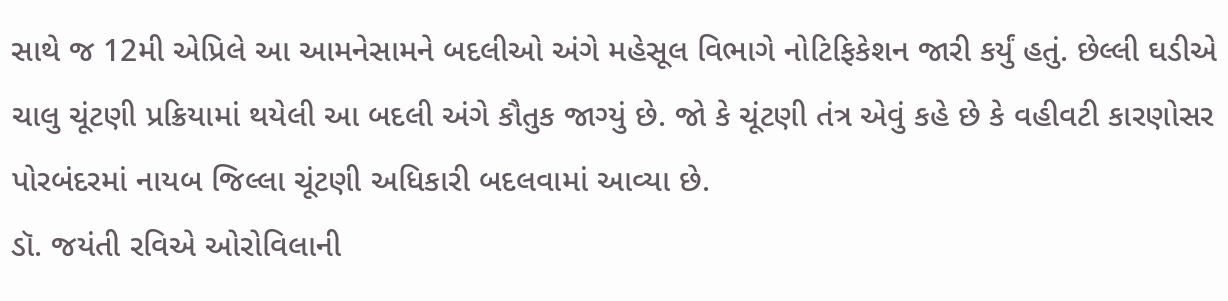સાથે જ 12મી એપ્રિલે આ આમનેસામને બદલીઓ અંગે મહેસૂલ વિભાગે નોટિફિકેશન જારી કર્યું હતું. છેલ્લી ઘડીએ ચાલુ ચૂંટણી પ્રક્રિયામાં થયેલી આ બદલી અંગે કૌતુક જાગ્યું છે. જો કે ચૂંટણી તંત્ર એવું કહે છે કે વહીવટી કારણોસર પોરબંદરમાં નાયબ જિલ્લા ચૂંટણી અધિકારી બદલવામાં આવ્યા છે.
ડૉ. જયંતી રવિએ ઓરોવિલાની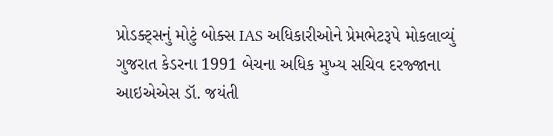પ્રોડક્ટ્સનું મોટું બોક્સ IAS અધિકારીઓને પ્રેમભેટરૂપે મોકલાવ્યું
ગુજરાત કેડરના 1991 બેચના અધિક મુખ્ય સચિવ દરજ્જાના આઇએએસ ડૉ. જયંતી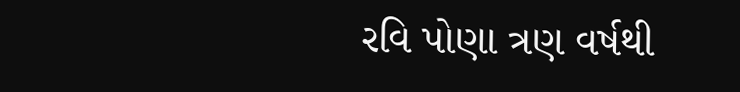રવિ પોણા ત્રણ વર્ષથી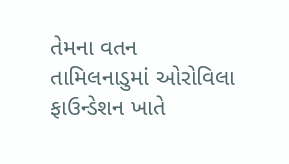તેમના વતન તામિલનાડુમાં ઓરોવિલા ફાઉન્ડેશન ખાતે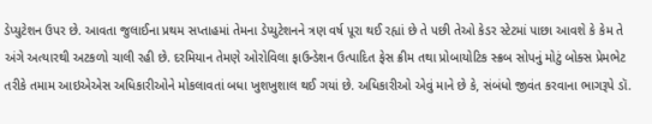ડેપ્યુટેશન ઉપર છે. આવતા જુલાઈના પ્રથમ સપ્તાહમાં તેમના ડેપ્યુટેશનને ત્રણ વર્ષ પૂરા થઈ રહ્યાં છે તે પછી તેઓ કેડર સ્ટેટમાં પાછા આવશે કે કેમ તે અંગે અત્યારથી અટકળો ચાલી રહી છે. દરમિયાન તેમણે ઓરોવિલા ફાઉન્ડેશન ઉત્પાદિત ફેસ ક્રીમ તથા પ્રોબાયોટિક સ્ક્રબ સોપનું મોટું બોક્સ પ્રેમભેટ તરીકે તમામ આઇએએસ અધિકારીઓને મોકલાવતાં બધા ખુશખુશાલ થઈ ગયાં છે. અધિકારીઓ એવું માને છે કે, સંબંધો જીવંત કરવાના ભાગરૂપે ડૉ.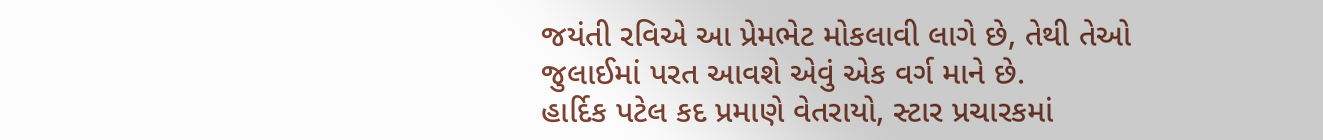જયંતી રવિએ આ પ્રેમભેટ મોકલાવી લાગે છે, તેથી તેઓ જુલાઈમાં પરત આવશે એવું એક વર્ગ માને છે.
હાર્દિક પટેલ કદ પ્રમાણે વેતરાયો, સ્ટાર પ્રચારકમાં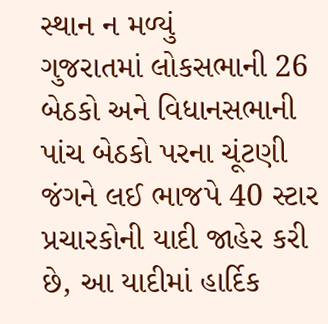સ્થાન ન મળ્યું
ગુજરાતમાં લોકસભાની 26 બેઠકો અને વિધાનસભાની પાંચ બેઠકો પરના ચૂંટણી જંગને લઈ ભાજપે 40 સ્ટાર પ્રચારકોની યાદી જાહેર કરી છે, આ યાદીમાં હાર્દિક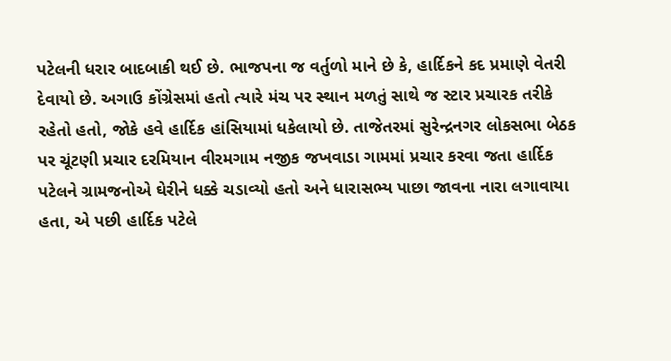પટેલની ધરાર બાદબાકી થઈ છે. ભાજપના જ વર્તુળો માને છે કે, હાર્દિકને કદ પ્રમાણે વેતરી દેવાયો છે. અગાઉ કોંગ્રેસમાં હતો ત્યારે મંચ પર સ્થાન મળતું સાથે જ સ્ટાર પ્રચારક તરીકે રહેતો હતો, જોકે હવે હાર્દિક હાંસિયામાં ધકેલાયો છે. તાજેતરમાં સુરેન્દ્રનગર લોકસભા બેઠક પર ચૂંટણી પ્રચાર દરમિયાન વીરમગામ નજીક જખવાડા ગામમાં પ્રચાર કરવા જતા હાર્દિક પટેલને ગ્રામજનોએ ઘેરીને ધક્કે ચડાવ્યો હતો અને ધારાસભ્ય પાછા જાવના નારા લગાવાયા હતા, એ પછી હાર્દિક પટેલે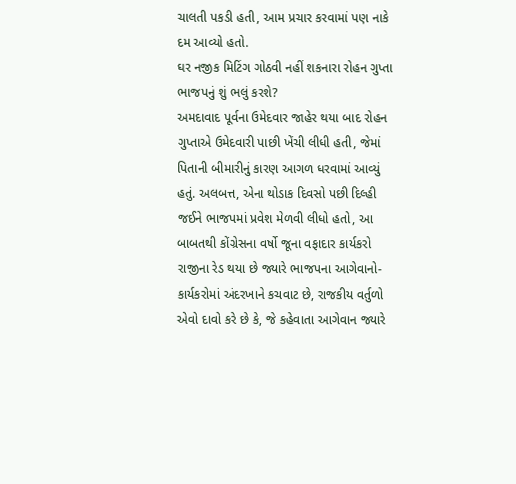ચાલતી પકડી હતી, આમ પ્રચાર કરવામાં પણ નાકે દમ આવ્યો હતો.
ઘર નજીક મિટિંગ ગોઠવી નહીં શકનારા રોહન ગુપ્તા ભાજપનું શું ભલું કરશે?
અમદાવાદ પૂર્વના ઉમેદવાર જાહેર થયા બાદ રોહન ગુપ્તાએ ઉમેદવારી પાછી ખેંચી લીધી હતી, જેમાં પિતાની બીમારીનું કારણ આગળ ધરવામાં આવ્યું હતું. અલબત્ત, એના થોડાક દિવસો પછી દિલ્હી જઈને ભાજપમાં પ્રવેશ મેળવી લીધો હતો, આ બાબતથી કોંગ્રેસના વર્ષો જૂના વફાદાર કાર્યકરો રાજીના રેડ થયા છે જ્યારે ભાજપના આગેવાનો-કાર્યકરોમાં અંદરખાને કચવાટ છે, રાજકીય વર્તુળો એવો દાવો કરે છે કે, જે કહેવાતા આગેવાન જ્યારે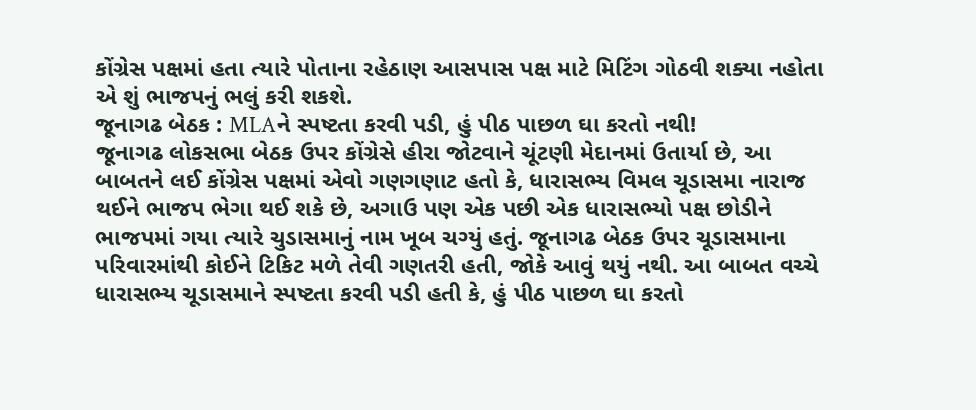કોંગ્રેસ પક્ષમાં હતા ત્યારે પોતાના રહેઠાણ આસપાસ પક્ષ માટે મિટિંગ ગોઠવી શક્યા નહોતા એ શું ભાજપનું ભલું કરી શકશે.
જૂનાગઢ બેઠક : MLAને સ્પષ્ટતા કરવી પડી, હું પીઠ પાછળ ઘા કરતો નથી!
જૂનાગઢ લોકસભા બેઠક ઉપર કોંગ્રેસે હીરા જોટવાને ચૂંટણી મેદાનમાં ઉતાર્યા છે, આ બાબતને લઈ કોંગ્રેસ પક્ષમાં એવો ગણગણાટ હતો કે, ધારાસભ્ય વિમલ ચૂડાસમા નારાજ થઈને ભાજપ ભેગા થઈ શકે છે, અગાઉ પણ એક પછી એક ધારાસભ્યો પક્ષ છોડીને ભાજપમાં ગયા ત્યારે ચુડાસમાનું નામ ખૂબ ચગ્યું હતું. જૂનાગઢ બેઠક ઉપર ચૂડાસમાના પરિવારમાંથી કોઈને ટિકિટ મળે તેવી ગણતરી હતી, જોકે આવું થયું નથી. આ બાબત વચ્ચે ધારાસભ્ય ચૂડાસમાને સ્પષ્ટતા કરવી પડી હતી કે, હું પીઠ પાછળ ઘા કરતો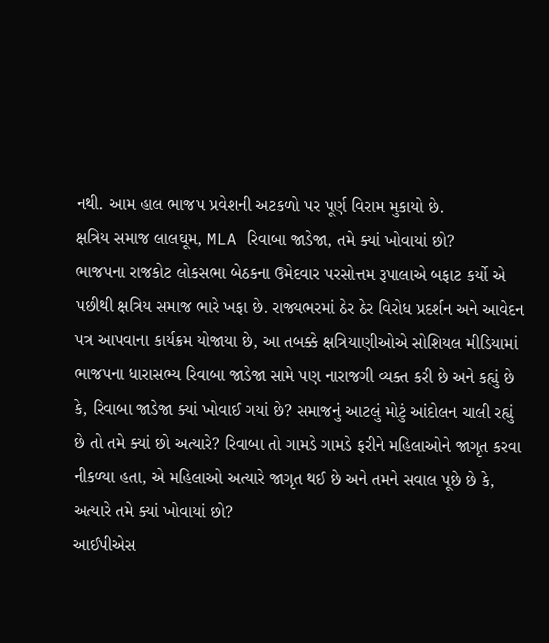નથી. આમ હાલ ભાજપ પ્રવેશની અટકળો પર પૂર્ણ વિરામ મુકાયો છે.
ક્ષત્રિય સમાજ લાલઘૂમ, MLA રિવાબા જાડેજા, તમે ક્યાં ખોવાયાં છો?
ભાજપના રાજકોટ લોકસભા બેઠકના ઉમેદવાર પરસોત્તમ રૂપાલાએ બફાટ કર્યો એ પછીથી ક્ષત્રિય સમાજ ભારે ખફા છે. રાજ્યભરમાં ઠેર ઠેર વિરોધ પ્રદર્શન અને આવેદન પત્ર આપવાના કાર્યક્રમ યોજાયા છે, આ તબક્કે ક્ષત્રિયાણીઓએ સોશિયલ મીડિયામાં ભાજપના ધારાસભ્ય રિવાબા જાડેજા સામે પણ નારાજગી વ્યક્ત કરી છે અને કહ્યું છે કે, રિવાબા જાડેજા ક્યાં ખોવાઈ ગયાં છે? સમાજનું આટલું મોટું આંદોલન ચાલી રહ્યું છે તો તમે ક્યાં છો અત્યારે? રિવાબા તો ગામડે ગામડે ફરીને મહિલાઓને જાગૃત કરવા નીકળ્યા હતા, એ મહિલાઓ અત્યારે જાગૃત થઈ છે અને તમને સવાલ પૂછે છે કે, અત્યારે તમે ક્યાં ખોવાયાં છો?
આઈપીએસ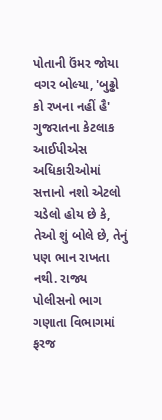પોતાની ઉંમર જોયા વગર બોલ્યા, 'બુઢ્ઢો કો રખના નહીં હૈ'
ગુજરાતના કેટલાક આઈપીએસ અધિકારીઓમાં સત્તાનો નશો એટલો ચડેલો હોય છે કે, તેઓ શું બોલે છે, તેનું પણ ભાન રાખતા નથી. રાજ્ય પોલીસનો ભાગ ગણાતા વિભાગમાં ફરજ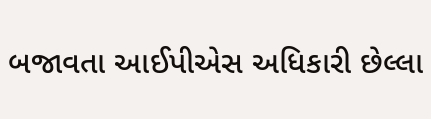બજાવતા આઈપીએસ અધિકારી છેલ્લા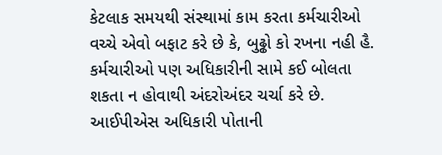કેટલાક સમયથી સંસ્થામાં કામ કરતા કર્મચારીઓ વચ્ચે એવો બફાટ કરે છે કે, બુઢ્ઢો કો રખના નહી હૈ. કર્મચારીઓ પણ અધિકારીની સામે કઈ બોલતા શકતા ન હોવાથી અંદરોઅંદર ચર્ચા કરે છે. આઈપીએસ અધિકારી પોતાની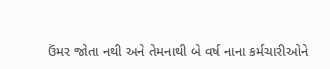ઉંમર જોતા નથી અને તેમનાથી બે વર્ષ નાના કર્મચારીઓને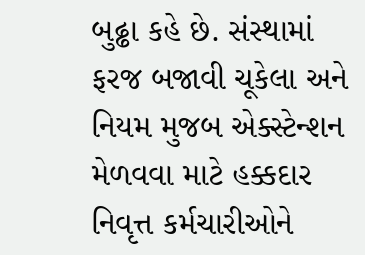બુઢ્ઢા કહે છે. સંસ્થામાં ફરજ બજાવી ચૂકેલા અને નિયમ મુજબ એક્સ્ટેન્શન મેળવવા માટે હક્કદાર નિવૃત્ત કર્મચારીઓને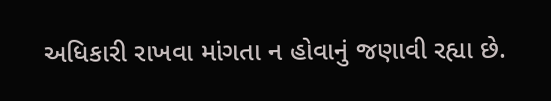અધિકારી રાખવા માંગતા ન હોવાનું જણાવી રહ્યા છે.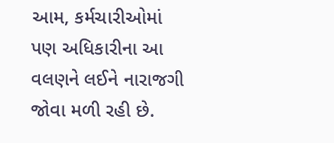આમ, કર્મચારીઓમાં પણ અધિકારીના આ વલણને લઈને નારાજગી જોવા મળી રહી છે.